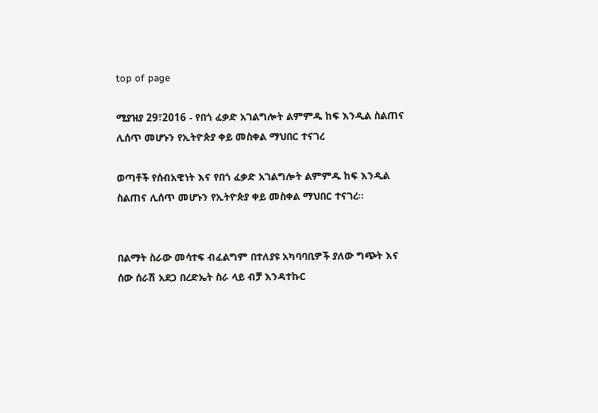top of page

ሚያዝያ 29፣2016 - የበጎ ፈቃድ አገልግሎት ልምምዱ ከፍ እንዲል ስልጠና ሊሰጥ መሆኑን የኢትዮጵያ ቀይ መስቀል ማህበር ተናገረ

ወጣቶች የሰብአዊነት እና የበጎ ፈቃድ አገልግሎት ልምምዱ ከፍ እንዲል ስልጠና ሊሰጥ መሆኑን የኢትዮጵያ ቀይ መስቀል ማህበር ተናገረ፡፡


በልማት ስራው መሳተፍ ብፈልግም በተለያዩ አካባባቢዎች ያለው ግጭት እና ሰው ሰራሽ አደጋ በረድኤት ስራ ላይ ብቻ እንዳተኩር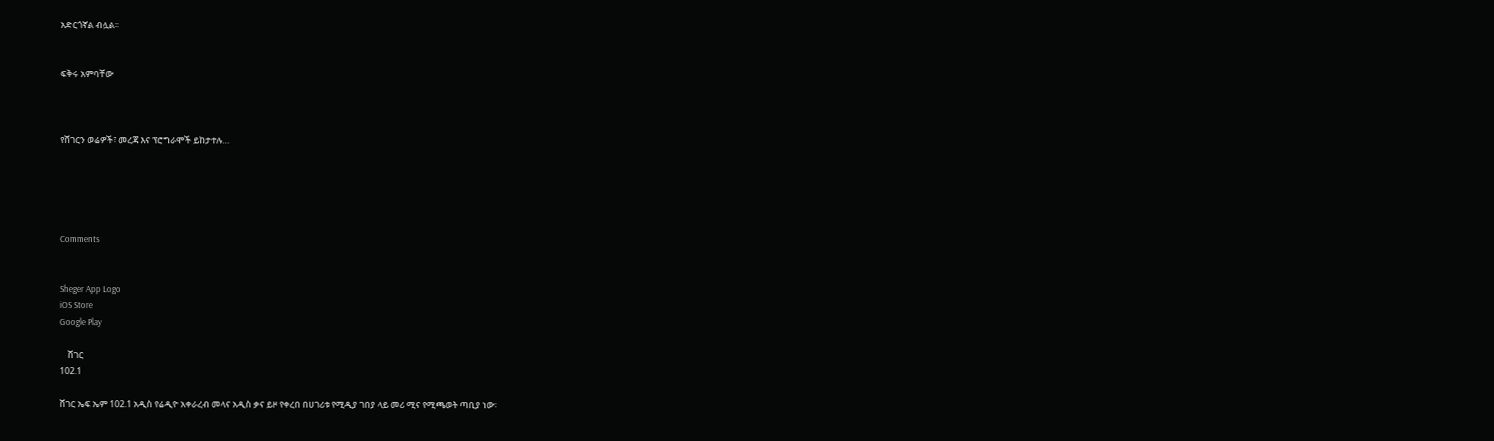አድርጎኛል ብሏል፡፡


ፍቅሩ አምባቸው



የሸገርን ወሬዎች፣ መረጃ እና ፕሮግራሞች ይከታተሉ…





Comments


Sheger App Logo
iOS Store
Google Play

    ሸገር
102.1

ሸገር ኤፍ ኤም 102.1 አዲስ የሬዲዮ አቀራረብ መላና አዲስ ቃና ይዞ የቀረበ በሀገሪቱ የሚዲያ ገበያ ላይ መሪ ሚና የሚጫወት ጣቢያ ነው፡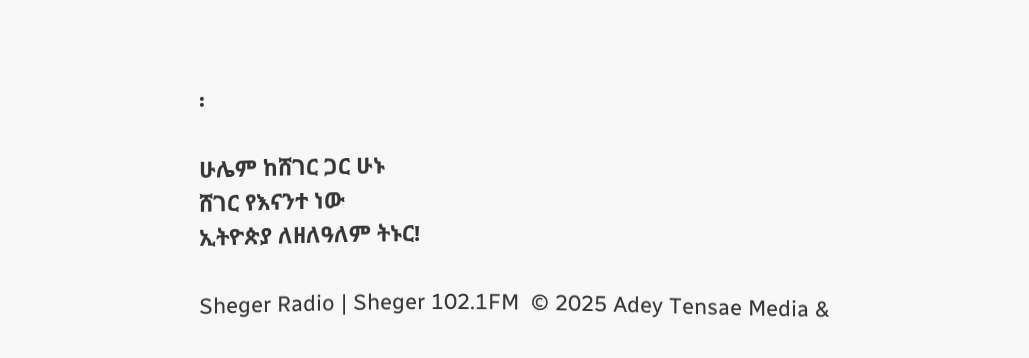፡

ሁሌም ከሸገር ጋር ሁኑ
ሸገር የእናንተ ነው
ኢትዮጵያ ለዘለዓለም ትኑር!

Sheger Radio | Sheger 102.1FM  © 2025 Adey Tensae Media &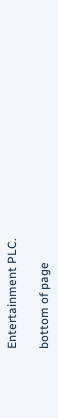Entertainment PLC.

bottom of page